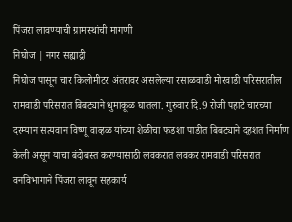पिंजरा लावण्याची ग्रामस्थांची मागणी
निघोज | नगर सह्याद्री
निघोज पासून चार किलोमीटर अंतरावर असलेल्या रसाळवाडी मोरवाडी परिसरातील रामवाडी परिसरात बिबट्याने धुमाकूळ घातला. गुरुवार दि.9 रोजी पहाटे चारच्या दरम्यान सत्यवान विष्णू वाव्हळ यांच्या शेळीचा फडशा पाडीत बिबट्याने दहशत निर्माण केली असून याचा बंदोबस्त करण्यासाठी लवकरात लवकर रामवाडी परिसरात वनविभागाने पिंजरा लावून सहकार्य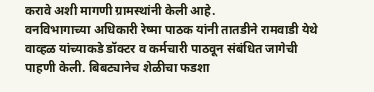करावे अशी मागणी ग्रामस्थांनी केली आहे.
वनविभागाच्या अधिकारी रेष्मा पाठक यांनी तातडीने रामवाडी येथे वाव्हळ यांच्याकडे डॉक्टर व कर्मचारी पाठवून संबंधित जागेची पाहणी केली. बिबट्यानेच शेळीचा फडशा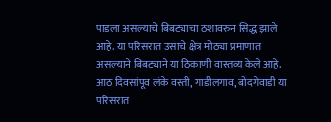पाडला असल्याचे बिबट्याचा ठशावरुन सिद्ध झाले आहे. या परिसरात उसाचे क्षेत्र मोठ्या प्रमाणात असल्याने बिबट्याने या ठिकाणी वास्तव्य केले आहे. आठ दिवसांपूव लंके वस्ती, गाडीलगाव, बोदगेवाडी या परिसरात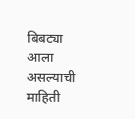बिबट्या आला असल्याची माहिती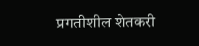प्रगतीशील शेतकरी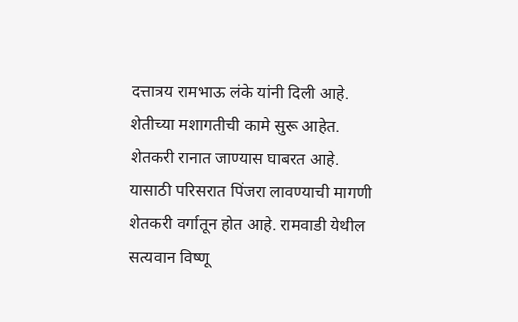दत्तात्रय रामभाऊ लंके यांनी दिली आहे.
शेतीच्या मशागतीची कामे सुरू आहेत. शेतकरी रानात जाण्यास घाबरत आहे. यासाठी परिसरात पिंजरा लावण्याची मागणी शेतकरी वर्गातून होत आहे. रामवाडी येथील सत्यवान विष्णू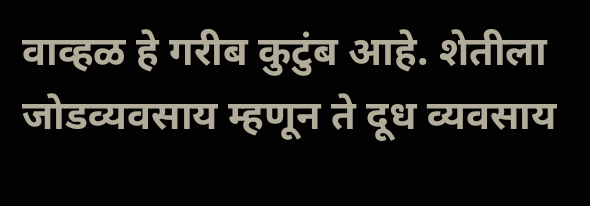वाव्हळ हे गरीब कुटुंब आहे. शेतीला जोडव्यवसाय म्हणून ते दूध व्यवसाय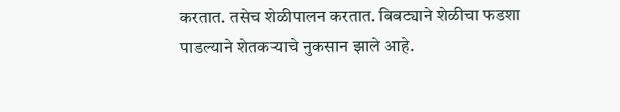करतात. तसेच शेळीपालन करतात. बिबट्याने शेळीचा फडशा पाडल्याने शेतकऱ्याचे नुकसान झाले आहे.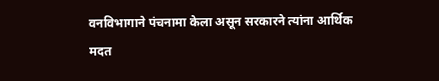वनविभागाने पंचनामा केला असून सरकारने त्यांना आर्थिक मदत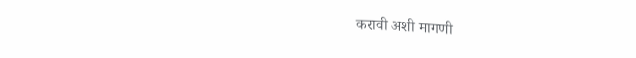करावी अशी मागणी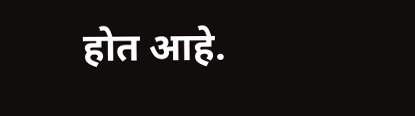होत आहे.